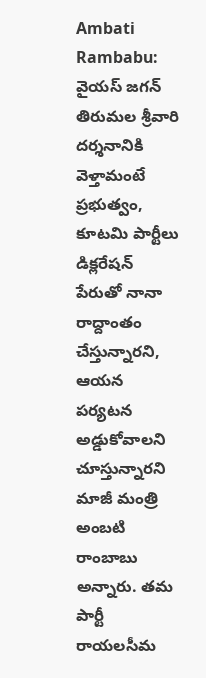Ambati Rambabu: వైయస్ జగన్ తిరుమల శ్రీవారి దర్శనానికి వెళ్తామంటే ప్రభుత్వం, కూటమి పార్టీలు డిక్లరేషన్ పేరుతో నానా రాద్దాంతం చేస్తున్నారని, ఆయన పర్యటన అడ్డుకోవాలని చూస్తున్నారని మాజీ మంత్రి అంబటి రాంబాబు అన్నారు. తమ పార్టీ రాయలసీమ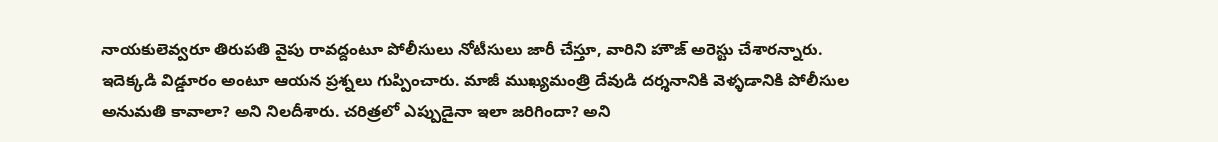నాయకులెవ్వరూ తిరుపతి వైపు రావద్దంటూ పోలీసులు నోటీసులు జారీ చేస్తూ, వారిని హౌజ్ అరెస్టు చేశారన్నారు.
ఇదెక్కడి విడ్డూరం అంటూ ఆయన ప్రశ్నలు గుప్పించారు. మాజీ ముఖ్యమంత్రి దేవుడి దర్శనానికి వెళ్ళడానికి పోలీసుల అనుమతి కావాలా? అని నిలదీశారు. చరిత్రలో ఎప్పుడైనా ఇలా జరిగిందా? అని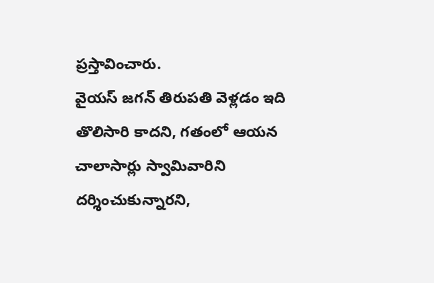ప్రస్తావించారు.
వైయస్ జగన్ తిరుపతి వెళ్లడం ఇది తొలిసారి కాదని, గతంలో ఆయన చాలాసార్లు స్వామివారిని దర్శించుకున్నారని,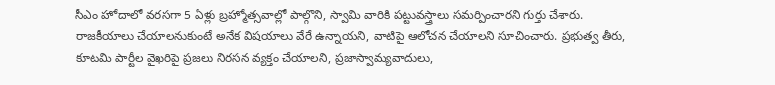సీఎం హోదాలో వరసగా 5 ఏళ్లు బ్రహ్మోత్సవాల్లో పాల్గొని, స్వామి వారికి పట్టువస్త్రాలు సమర్పించారని గుర్తు చేశారు.
రాజకీయాలు చేయాలనుకుంటే అనేక విషయాలు వేరే ఉన్నాయని, వాటిపై ఆలోచన చేయాలని సూచించారు. ప్రభుత్వ తీరు, కూటమి పార్టీల వైఖరిపై ప్రజలు నిరసన వ్యక్తం చేయాలని, ప్రజాస్వామ్యవాదులు,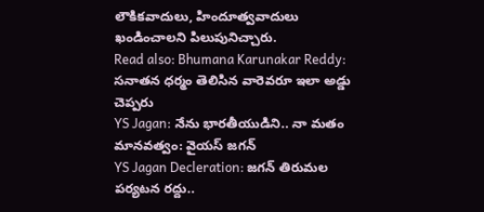లౌకికవాదులు, హిందూత్వవాదులు ఖండించాలని పిలుపునిచ్చారు.
Read also: Bhumana Karunakar Reddy: సనాతన ధర్మం తెలిసిన వారెవరూ ఇలా అడ్డు చెప్పరు
YS Jagan: నేను భారతీయుడిని.. నా మతం మానవత్వం: వైయస్ జగన్
YS Jagan Decleration: జగన్ తిరుమల పర్యటన రద్దు..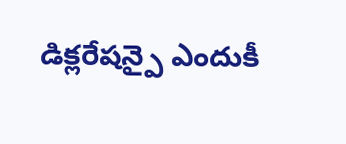డిక్లరేషన్పై ఎందుకీ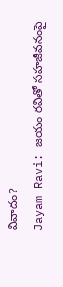వివాదం?
Jayam Ravi: జయం రవితో సహజీవనంపై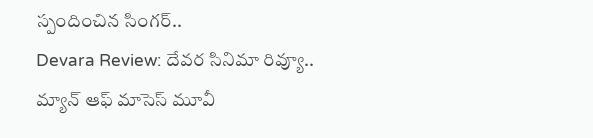స్పందించిన సింగర్..
Devara Review: దేవర సినిమా రివ్యూ.. మ్యాన్ ఆఫ్ మాసెస్ మూవీ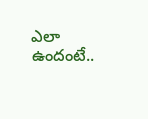ఎలా ఉందంటే..